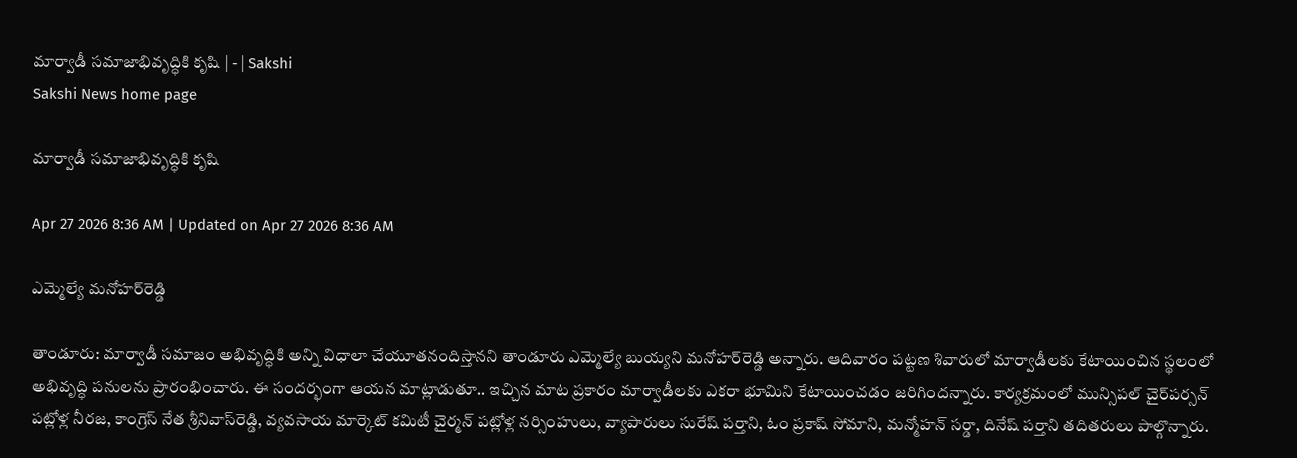మార్వాడీ సమాజాభివృద్ధికి కృషి | - | Sakshi
Sakshi News home page

మార్వాడీ సమాజాభివృద్ధికి కృషి

Apr 27 2026 8:36 AM | Updated on Apr 27 2026 8:36 AM

ఎమ్మెల్యే మనోహర్‌రెడ్డి

తాండూరు: మార్వాడీ సమాజం అభివృద్ధికి అన్ని విధాలా చేయూతనందిస్తానని తాండూరు ఎమ్మెల్యే బుయ్యని మనోహర్‌రెడ్డి అన్నారు. ఆదివారం పట్టణ శివారులో మార్వాడీలకు కేటాయించిన స్థలంలో అభివృద్ధి పనులను ప్రారంభించారు. ఈ సందర్భంగా ఆయన మాట్లాడుతూ.. ఇచ్చిన మాట ప్రకారం మార్వాడీలకు ఎకరా భూమిని కేటాయించడం జరిగిందన్నారు. కార్యక్రమంలో మున్సిపల్‌ చైర్‌పర్సన్‌ పట్లోళ్ల నీరజ, కాంగ్రెస్‌ నేత శ్రీనివాస్‌రెడ్డి, వ్యవసాయ మార్కెట్‌ కమిటీ చైర్మన్‌ పట్లోళ్ల నర్సింహులు, వ్యాపారులు సురేష్‌ పర్తాని, ఓం ప్రకాష్‌ సోమాని, మన్మోహన్‌ సర్డా, దినేష్‌ పర్తాని తదితరులు పాల్గొన్నారు.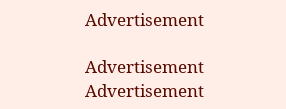Advertisement

Advertisement
Advertisement